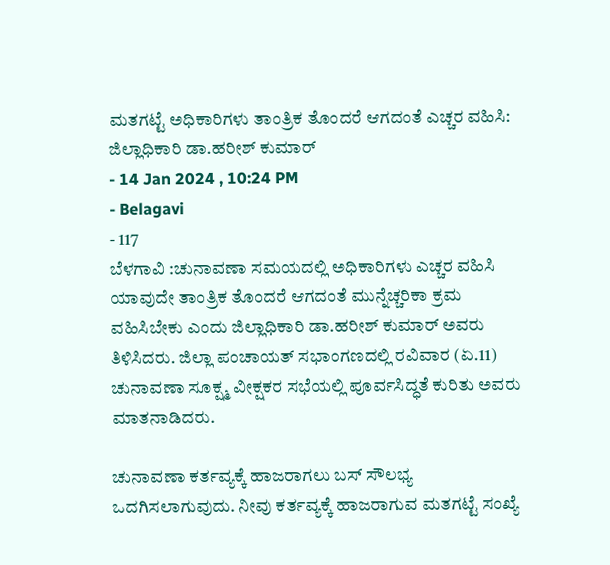ಮತಗಟ್ಟೆ ಅಧಿಕಾರಿಗಳು ತಾಂತ್ರಿಕ ತೊಂದರೆ ಆಗದಂತೆ ಎಚ್ಚರ ವಹಿಸಿ: ಜಿಲ್ಲಾಧಿಕಾರಿ ಡಾ.ಹರೀಶ್ ಕುಮಾರ್
- 14 Jan 2024 , 10:24 PM
- Belagavi
- 117
ಬೆಳಗಾವಿ :ಚುನಾವಣಾ ಸಮಯದಲ್ಲಿ ಅಧಿಕಾರಿಗಳು ಎಚ್ಚರ ವಹಿಸಿ ಯಾವುದೇ ತಾಂತ್ರಿಕ ತೊಂದರೆ ಆಗದಂತೆ ಮುನ್ನೆಚ್ಚರಿಕಾ ಕ್ರಮ ವಹಿಸಿಬೇಕು ಎಂದು ಜಿಲ್ಲಾಧಿಕಾರಿ ಡಾ.ಹರೀಶ್ ಕುಮಾರ್ ಅವರು ತಿಳಿಸಿದರು. ಜಿಲ್ಲಾ ಪಂಚಾಯತ್ ಸಭಾಂಗಣದಲ್ಲಿ ರವಿವಾರ (ಏ.11) ಚುನಾವಣಾ ಸೂಕ್ಷ್ಮ ವೀಕ್ಷಕರ ಸಭೆಯಲ್ಲಿ ಪೂರ್ವಸಿದ್ಧತೆ ಕುರಿತು ಅವರು ಮಾತನಾಡಿದರು.

ಚುನಾವಣಾ ಕರ್ತವ್ಯಕ್ಕೆ ಹಾಜರಾಗಲು ಬಸ್ ಸೌಲಭ್ಯ ಒದಗಿಸಲಾಗುವುದು. ನೀವು ಕರ್ತವ್ಯಕ್ಕೆ ಹಾಜರಾಗುವ ಮತಗಟ್ಟೆ ಸಂಖ್ಯೆ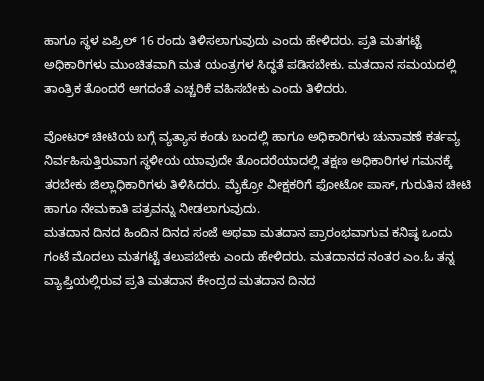ಹಾಗೂ ಸ್ಥಳ ಏಪ್ರಿಲ್ 16 ರಂದು ತಿಳಿಸಲಾಗುವುದು ಎಂದು ಹೇಳಿದರು. ಪ್ರತಿ ಮತಗಟ್ಟೆ ಅಧಿಕಾರಿಗಳು ಮುಂಚಿತವಾಗಿ ಮತ ಯಂತ್ರಗಳ ಸಿದ್ಧತೆ ಪಡಿಸಬೇಕು. ಮತದಾನ ಸಮಯದಲ್ಲಿ ತಾಂತ್ರಿಕ ತೊಂದರೆ ಆಗದಂತೆ ಎಚ್ಚರಿಕೆ ವಹಿಸಬೇಕು ಎಂದು ತಿಳಿದರು.

ವೋಟರ್ ಚೀಟಿಯ ಬಗ್ಗೆ ವ್ಯತ್ಯಾಸ ಕಂಡು ಬಂದಲ್ಲಿ ಹಾಗೂ ಅಧಿಕಾರಿಗಳು ಚುನಾವಣೆ ಕರ್ತವ್ಯ ನಿರ್ವಹಿಸುತ್ತಿರುವಾಗ ಸ್ಥಳೀಯ ಯಾವುದೇ ತೊಂದರೆಯಾದಲ್ಲಿ ತಕ್ಷಣ ಅಧಿಕಾರಿಗಳ ಗಮನಕ್ಕೆ ತರಬೇಕು ಜಿಲ್ಲಾಧಿಕಾರಿಗಳು ತಿಳಿಸಿದರು. ಮೈಕ್ರೋ ವೀಕ್ಷಕರಿಗೆ ಫೋಟೋ ಪಾಸ್, ಗುರುತಿನ ಚೀಟಿ ಹಾಗೂ ನೇಮಕಾತಿ ಪತ್ರವನ್ನು ನೀಡಲಾಗುವುದು.
ಮತದಾನ ದಿನದ ಹಿಂದಿನ ದಿನದ ಸಂಜೆ ಅಥವಾ ಮತದಾನ ಪ್ರಾರಂಭವಾಗುವ ಕನಿಷ್ಠ ಒಂದು ಗಂಟೆ ಮೊದಲು ಮತಗಟ್ಟೆ ತಲುಪಬೇಕು ಎಂದು ಹೇಳಿದರು. ಮತದಾನದ ನಂತರ ಎಂ.ಓ ತನ್ನ ವ್ಯಾಪ್ತಿಯಲ್ಲಿರುವ ಪ್ರತಿ ಮತದಾನ ಕೇಂದ್ರದ ಮತದಾನ ದಿನದ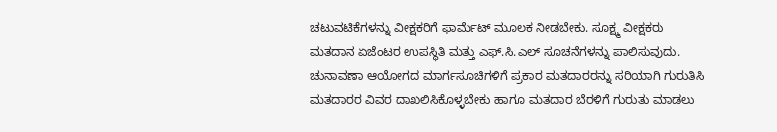ಚಟುವಟಿಕೆಗಳನ್ನು ವೀಕ್ಷಕರಿಗೆ ಫಾರ್ಮೆಟ್ ಮೂಲಕ ನೀಡಬೇಕು. ಸೂಕ್ಷ್ಮ ವೀಕ್ಷಕರು ಮತದಾನ ಏಜೆಂಟರ ಉಪಸ್ಥಿತಿ ಮತ್ತು ಎಫ್.ಸಿ.ಎಲ್ ಸೂಚನೆಗಳನ್ನು ಪಾಲಿಸುವುದು.
ಚುನಾವಣಾ ಆಯೋಗದ ಮಾರ್ಗಸೂಚಿಗಳಿಗೆ ಪ್ರಕಾರ ಮತದಾರರನ್ನು ಸರಿಯಾಗಿ ಗುರುತಿಸಿ ಮತದಾರರ ವಿವರ ದಾಖಲಿಸಿಕೊಳ್ಳಬೇಕು ಹಾಗೂ ಮತದಾರ ಬೆರಳಿಗೆ ಗುರುತು ಮಾಡಲು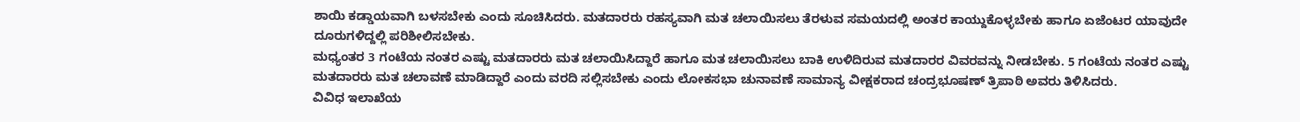ಶಾಯಿ ಕಡ್ಡಾಯವಾಗಿ ಬಳಸಬೇಕು ಎಂದು ಸೂಚಿಸಿದರು. ಮತದಾರರು ರಹಸ್ಯವಾಗಿ ಮತ ಚಲಾಯಿಸಲು ತೆರಳುವ ಸಮಯದಲ್ಲಿ ಅಂತರ ಕಾಯ್ದುಕೊಳ್ಳಬೇಕು ಹಾಗೂ ಏಜೆಂಟರ ಯಾವುದೇ ದೂರುಗಳಿದ್ದಲ್ಲಿ ಪರಿಶೀಲಿಸಬೇಕು.
ಮಧ್ಯಂತರ 3 ಗಂಟೆಯ ನಂತರ ಎಷ್ಟು ಮತದಾರರು ಮತ ಚಲಾಯಿಸಿದ್ದಾರೆ ಹಾಗೂ ಮತ ಚಲಾಯಿಸಲು ಬಾಕಿ ಉಳಿದಿರುವ ಮತದಾರರ ವಿವರವನ್ನು ನೀಡಬೇಕು. 5 ಗಂಟೆಯ ನಂತರ ಎಷ್ಟು ಮತದಾರರು ಮತ ಚಲಾವಣೆ ಮಾಡಿದ್ದಾರೆ ಎಂದು ವರದಿ ಸಲ್ಲಿಸಬೇಕು ಎಂದು ಲೋಕಸಭಾ ಚುನಾವಣೆ ಸಾಮಾನ್ಯ ವೀಕ್ಷಕರಾದ ಚಂದ್ರಭೂಷಣ್ ತ್ರಿಪಾಠಿ ಅವರು ತಿಳಿಸಿದರು.
ವಿವಿಧ ಇಲಾಖೆಯ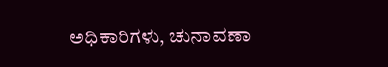ಅಧಿಕಾರಿಗಳು, ಚುನಾವಣಾ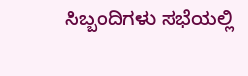ಸಿಬ್ಬಂದಿಗಳು ಸಭೆಯಲ್ಲಿ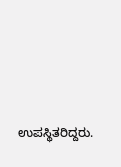ಉಪಸ್ಥಿತರಿದ್ದರು.